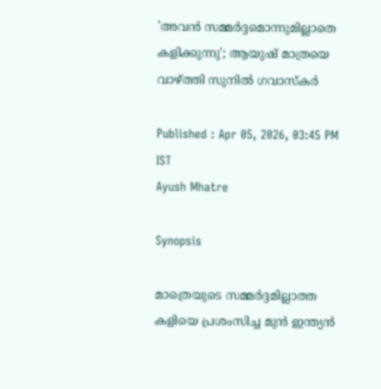'അവന്‍ സമ്മര്‍ദ്ദമൊന്നുമില്ലാതെ കളിക്കുന്നു'; ആയുഷ് മാത്രയെ വാഴ്ത്തി സുനില്‍ ഗവാസ്‌കര്‍

Published : Apr 05, 2026, 03:45 PM IST
Ayush Mhatre

Synopsis

മാത്രെയുടെ സമ്മര്‍ദ്ദമില്ലാത്ത കളിയെ പ്രശംസിച്ച മുന്‍ ഇന്ത്യന്‍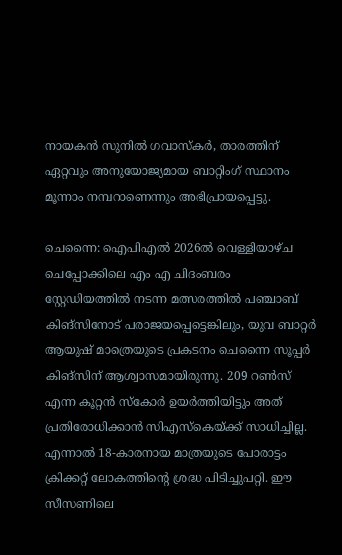നായകന്‍ സുനില്‍ ഗവാസ്‌കര്‍, താരത്തിന് ഏറ്റവും അനുയോജ്യമായ ബാറ്റിംഗ് സ്ഥാനം മൂന്നാം നമ്പറാണെന്നും അഭിപ്രായപ്പെട്ടു.

ചെന്നൈ: ഐപിഎല്‍ 2026ല്‍ വെള്ളിയാഴ്ച ചെപ്പോക്കിലെ എം എ ചിദംബരം സ്റ്റേഡിയത്തില്‍ നടന്ന മത്സരത്തില്‍ പഞ്ചാബ് കിങ്സിനോട് പരാജയപ്പെട്ടെങ്കിലും, യുവ ബാറ്റര്‍ ആയുഷ് മാത്രെയുടെ പ്രകടനം ചെന്നൈ സൂപ്പര്‍ കിങ്സിന് ആശ്വാസമായിരുന്നു. 209 റണ്‍സ് എന്ന കൂറ്റന്‍ സ്‌കോര്‍ ഉയര്‍ത്തിയിട്ടും അത് പ്രതിരോധിക്കാന്‍ സിഎസ്‌കെയ്ക്ക് സാധിച്ചില്ല. എന്നാല്‍ 18-കാരനായ മാത്രയുടെ പോരാട്ടം ക്രിക്കറ്റ് ലോകത്തിന്റെ ശ്രദ്ധ പിടിച്ചുപറ്റി. ഈ സീസണിലെ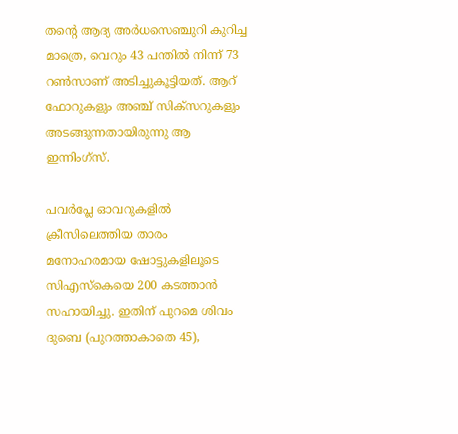തന്റെ ആദ്യ അര്‍ധസെഞ്ചുറി കുറിച്ച മാത്രെ, വെറും 43 പന്തില്‍ നിന്ന് 73 റണ്‍സാണ് അടിച്ചുകൂട്ടിയത്. ആറ് ഫോറുകളും അഞ്ച് സിക്‌സറുകളും അടങ്ങുന്നതായിരുന്നു ആ ഇന്നിംഗ്‌സ്.

പവര്‍പ്ലേ ഓവറുകളില്‍ ക്രീസിലെത്തിയ താരം മനോഹരമായ ഷോട്ടുകളിലൂടെ സിഎസ്‌കെയെ 200 കടത്താന്‍ സഹായിച്ചു. ഇതിന് പുറമെ ശിവം ദുബെ (പുറത്താകാതെ 45),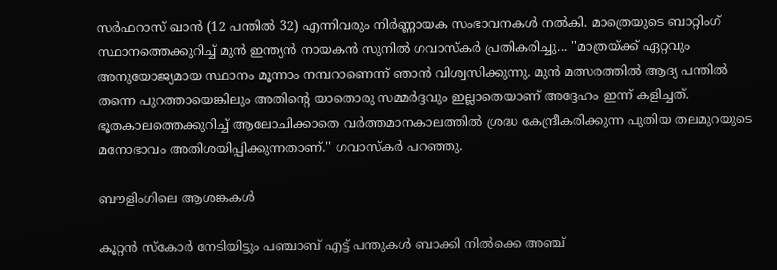സര്‍ഫറാസ് ഖാന്‍ (12 പന്തില്‍ 32) എന്നിവരും നിര്‍ണ്ണായക സംഭാവനകള്‍ നല്‍കി. മാത്രെയുടെ ബാറ്റിംഗ് സ്ഥാനത്തെക്കുറിച്ച് മുന്‍ ഇന്ത്യന്‍ നായകന്‍ സുനില്‍ ഗവാസ്‌കര്‍ പ്രതികരിച്ചു... ''മാത്രയ്ക്ക് ഏറ്റവും അനുയോജ്യമായ സ്ഥാനം മൂന്നാം നമ്പറാണെന്ന് ഞാന്‍ വിശ്വസിക്കുന്നു. മുന്‍ മത്സരത്തില്‍ ആദ്യ പന്തില്‍ തന്നെ പുറത്തായെങ്കിലും അതിന്റെ യാതൊരു സമ്മര്‍ദ്ദവും ഇല്ലാതെയാണ് അദ്ദേഹം ഇന്ന് കളിച്ചത്. ഭൂതകാലത്തെക്കുറിച്ച് ആലോചിക്കാതെ വര്‍ത്തമാനകാലത്തില്‍ ശ്രദ്ധ കേന്ദ്രീകരിക്കുന്ന പുതിയ തലമുറയുടെ മനോഭാവം അതിശയിപ്പിക്കുന്നതാണ്.'' ഗവാസ്‌കര്‍ പറഞ്ഞു.

ബൗളിംഗിലെ ആശങ്കകള്‍

കൂറ്റന്‍ സ്‌കോര്‍ നേടിയിട്ടും പഞ്ചാബ് എട്ട് പന്തുകള്‍ ബാക്കി നില്‍ക്കെ അഞ്ച്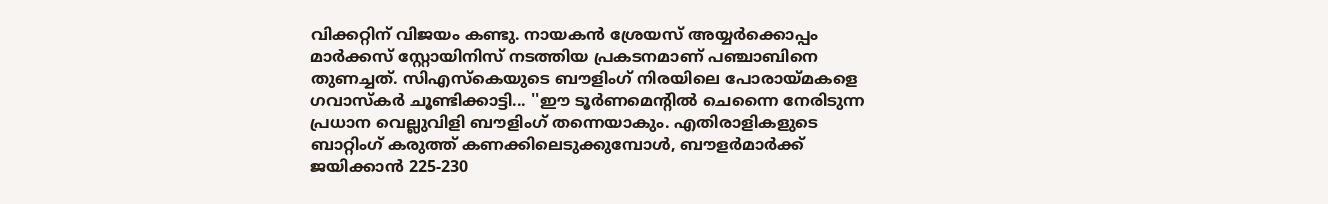വിക്കറ്റിന് വിജയം കണ്ടു. നായകന്‍ ശ്രേയസ് അയ്യര്‍ക്കൊപ്പം മാര്‍ക്കസ് സ്റ്റോയിനിസ് നടത്തിയ പ്രകടനമാണ് പഞ്ചാബിനെ തുണച്ചത്. സിഎസ്‌കെയുടെ ബൗളിംഗ് നിരയിലെ പോരായ്മകളെ ഗവാസ്‌കര്‍ ചൂണ്ടിക്കാട്ടി... ''ഈ ടൂര്‍ണമെന്റില്‍ ചെന്നൈ നേരിടുന്ന പ്രധാന വെല്ലുവിളി ബൗളിംഗ് തന്നെയാകും. എതിരാളികളുടെ ബാറ്റിംഗ് കരുത്ത് കണക്കിലെടുക്കുമ്പോള്‍, ബൗളര്‍മാര്‍ക്ക് ജയിക്കാന്‍ 225-230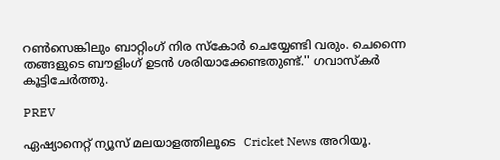റണ്‍സെങ്കിലും ബാറ്റിംഗ് നിര സ്‌കോര്‍ ചെയ്യേണ്ടി വരും. ചെന്നൈ തങ്ങളുടെ ബൗളിംഗ് ഉടന്‍ ശരിയാക്കേണ്ടതുണ്ട്.'' ഗവാസ്‌കര്‍ കൂട്ടിചേര്‍ത്തു.

PREV

ഏഷ്യാനെറ്റ് ന്യൂസ് മലയാളത്തിലൂടെ  Cricket News അറിയൂ.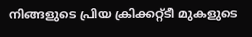നിങ്ങളുടെ പ്രിയ ക്രിക്കറ്റ്ടീ മുകളുടെ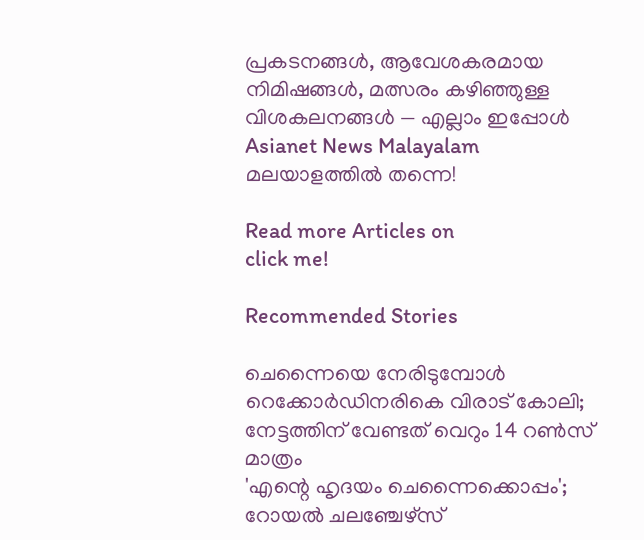പ്രകടനങ്ങൾ, ആവേശകരമായ നിമിഷങ്ങൾ, മത്സരം കഴിഞ്ഞുള്ള വിശകലനങ്ങൾ — എല്ലാം ഇപ്പോൾ Asianet News Malayalam മലയാളത്തിൽ തന്നെ!

Read more Articles on
click me!

Recommended Stories

ചെന്നൈയെ നേരിടുമ്പോള്‍ റെക്കോര്‍ഡിനരികെ വിരാട് കോലി; നേട്ടത്തിന് വേണ്ടത് വെറും 14 റണ്‍സ് മാത്രം
'എന്റെ ഹൃദയം ചെന്നൈക്കൊപ്പം'; റോയല്‍ ചലഞ്ചേഴ്‌സ്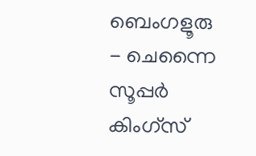ബെംഗളൂരു - ചെന്നൈ സൂപ്പര്‍ കിംഗ്‌സ്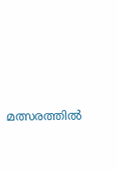മത്സരത്തില്‍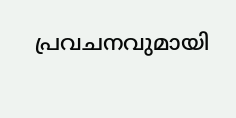പ്രവചനവുമായി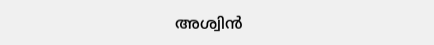അശ്വിന്‍